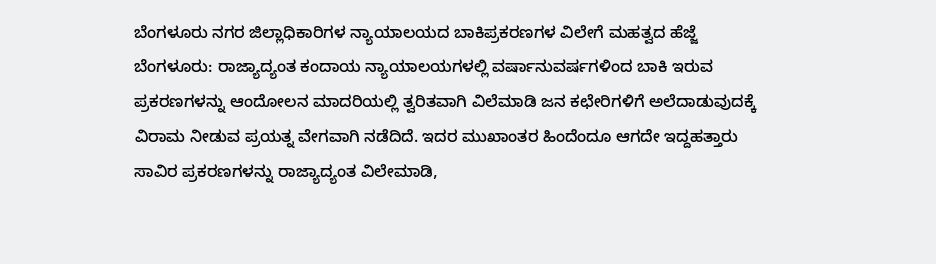ಬೆಂಗಳೂರು ನಗರ ಜಿಲ್ಲಾಧಿಕಾರಿಗಳ ನ್ಯಾಯಾಲಯದ ಬಾಕಿಪ್ರಕರಣಗಳ ವಿಲೇಗೆ ಮಹತ್ವದ ಹೆಜ್ಜೆ
ಬೆಂಗಳೂರು: ರಾಜ್ಯಾದ್ಯಂತ ಕಂದಾಯ ನ್ಯಾಯಾಲಯಗಳಲ್ಲಿ ವರ್ಷಾನುವರ್ಷಗಳಿಂದ ಬಾಕಿ ಇರುವ ಪ್ರಕರಣಗಳನ್ನು ಆಂದೋಲನ ಮಾದರಿಯಲ್ಲಿ ತ್ವರಿತವಾಗಿ ವಿಲೆಮಾಡಿ ಜನ ಕಛೇರಿಗಳಿಗೆ ಅಲೆದಾಡುವುದಕ್ಕೆ ವಿರಾಮ ನೀಡುವ ಪ್ರಯತ್ನ ವೇಗವಾಗಿ ನಡೆದಿದೆ. ಇದರ ಮುಖಾಂತರ ಹಿಂದೆಂದೂ ಆಗದೇ ಇದ್ದಹತ್ತಾರು ಸಾವಿರ ಪ್ರಕರಣಗಳನ್ನು ರಾಜ್ಯಾದ್ಯಂತ ವಿಲೇಮಾಡಿ,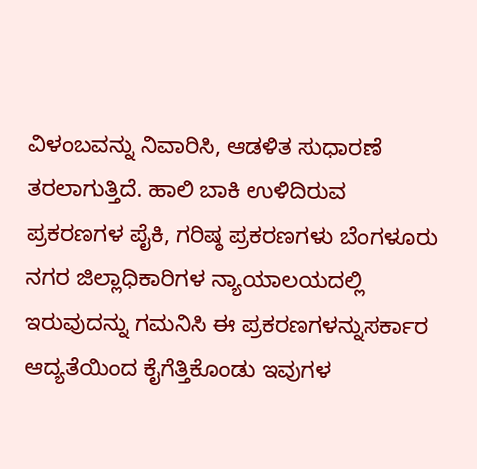ವಿಳಂಬವನ್ನು ನಿವಾರಿಸಿ, ಆಡಳಿತ ಸುಧಾರಣೆ ತರಲಾಗುತ್ತಿದೆ. ಹಾಲಿ ಬಾಕಿ ಉಳಿದಿರುವ ಪ್ರಕರಣಗಳ ಪೈಕಿ, ಗರಿಷ್ಠ ಪ್ರಕರಣಗಳು ಬೆಂಗಳೂರು ನಗರ ಜಿಲ್ಲಾಧಿಕಾರಿಗಳ ನ್ಯಾಯಾಲಯದಲ್ಲಿ ಇರುವುದನ್ನು ಗಮನಿಸಿ ಈ ಪ್ರಕರಣಗಳನ್ನುಸರ್ಕಾರ ಆದ್ಯತೆಯಿಂದ ಕೈಗೆತ್ತಿಕೊಂಡು ಇವುಗಳ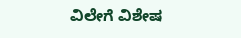ವಿಲೇಗೆ ವಿಶೇಷ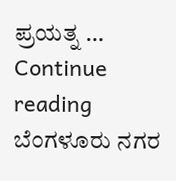ಪ್ರಯತ್ನ … Continue reading ಬೆಂಗಳೂರು ನಗರ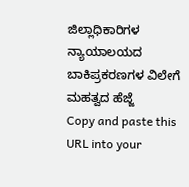ಜಿಲ್ಲಾಧಿಕಾರಿಗಳ ನ್ಯಾಯಾಲಯದ ಬಾಕಿಪ್ರಕರಣಗಳ ವಿಲೇಗೆ ಮಹತ್ವದ ಹೆಜ್ಜೆ
Copy and paste this URL into your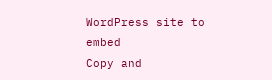WordPress site to embed
Copy and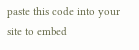paste this code into your site to embed